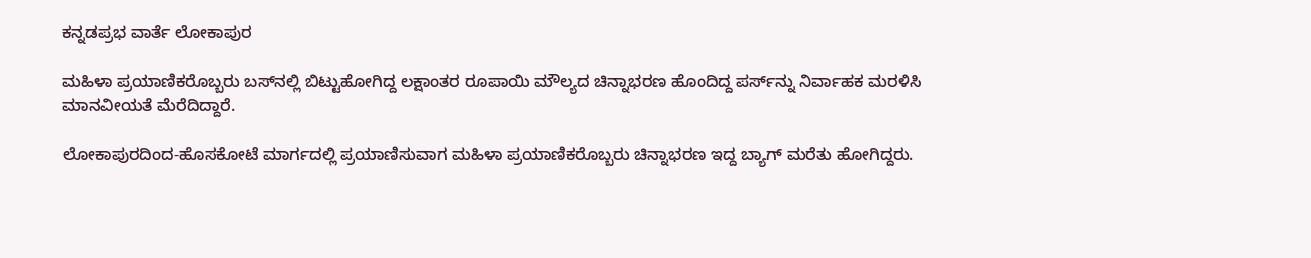ಕನ್ನಡಪ್ರಭ ವಾರ್ತೆ ಲೋಕಾಪುರ

ಮಹಿಳಾ ಪ್ರಯಾಣಿಕರೊಬ್ಬರು ಬಸ್‌ನಲ್ಲಿ ಬಿಟ್ಟುಹೋಗಿದ್ದ ಲಕ್ಷಾಂತರ ರೂಪಾಯಿ ಮೌಲ್ಯದ ಚಿನ್ನಾಭರಣ ಹೊಂದಿದ್ದ ಪರ್ಸ್‌ನ್ನು ನಿರ್ವಾಹಕ ಮರಳಿಸಿ ಮಾನವೀಯತೆ ಮೆರೆದಿದ್ದಾರೆ.

ಲೋಕಾಪುರದಿಂದ-ಹೊಸಕೋಟೆ ಮಾರ್ಗದಲ್ಲಿ ಪ್ರಯಾಣಿಸುವಾಗ ಮಹಿಳಾ ಪ್ರಯಾಣಿಕರೊಬ್ಬರು ಚಿನ್ನಾಭರಣ ಇದ್ದ ಬ್ಯಾಗ್‌ ಮರೆತು ಹೋಗಿದ್ದರು.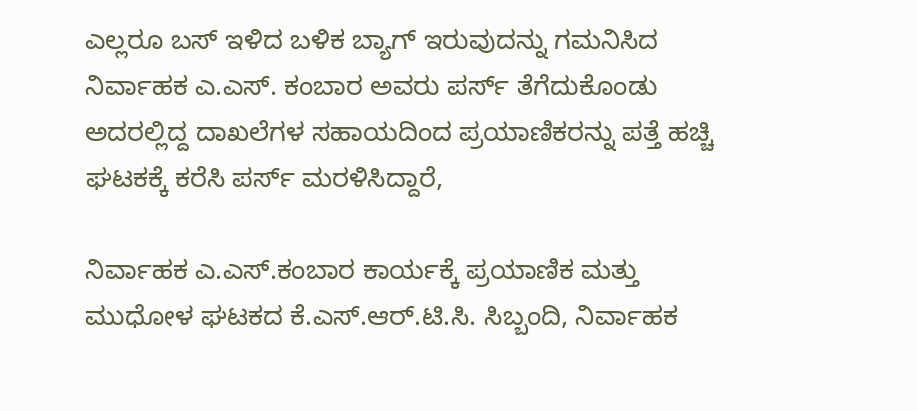ಎಲ್ಲರೂ ಬಸ್‌ ಇಳಿದ ಬಳಿಕ ಬ್ಯಾಗ್‌ ಇರುವುದನ್ನು ಗಮನಿಸಿದ ನಿರ್ವಾಹಕ ಎ.ಎಸ್. ಕಂಬಾರ ಅವರು ಪರ್ಸ್‌ ತೆಗೆದುಕೊಂಡು ಅದರಲ್ಲಿದ್ದ ದಾಖಲೆಗಳ ಸಹಾಯದಿಂದ ಪ್ರಯಾಣಿಕರನ್ನು ಪತ್ತೆ ಹಚ್ಚಿ ಘಟಕಕ್ಕೆ ಕರೆಸಿ ಪರ್ಸ್‌ ಮರಳಿಸಿದ್ದಾರೆ,

ನಿರ್ವಾಹಕ ಎ.ಎಸ್.ಕಂಬಾರ ಕಾರ್ಯಕ್ಕೆ ಪ್ರಯಾಣಿಕ ಮತ್ತು ಮುಧೋಳ ಘಟಕದ ಕೆ.ಎಸ್.ಆರ್.ಟಿ.ಸಿ. ಸಿಬ್ಬಂದಿ, ನಿರ್ವಾಹಕ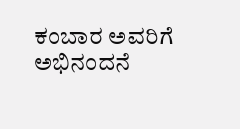ಕಂಬಾರ ಅವರಿಗೆ ಅಭಿನಂದನೆ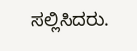ಸಲ್ಲಿಸಿದರು.